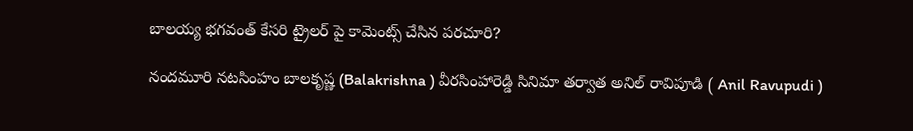బాలయ్య భగవంత్ కేసరి ట్రైలర్ పై కామెంట్స్ చేసిన పరచూరి?

నందమూరి నటసింహం బాలకృష్ణ (Balakrishna ) వీరసింహారెడ్డి సినిమా తర్వాత అనిల్ రావిపూడి ( Anil Ravupudi )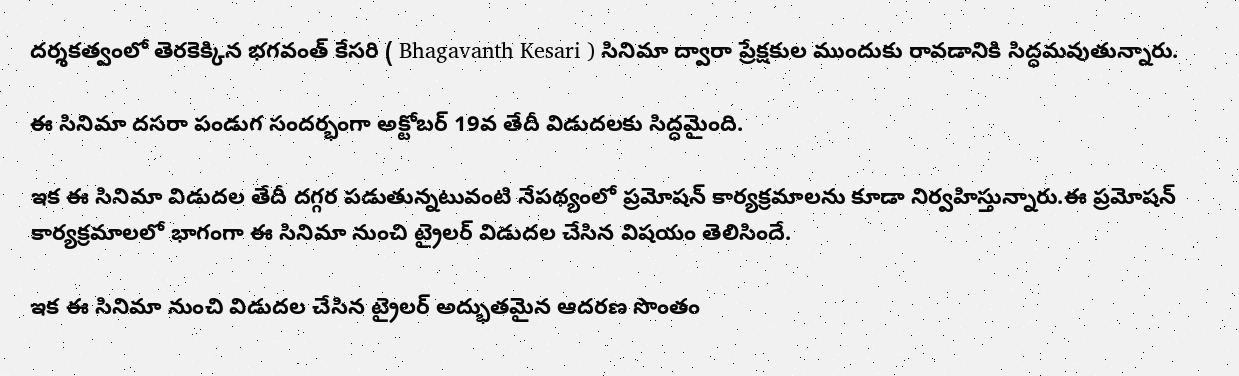దర్శకత్వంలో తెరకెక్కిన భగవంత్ కేసరి ( Bhagavanth Kesari ) సినిమా ద్వారా ప్రేక్షకుల ముందుకు రావడానికి సిద్ధమవుతున్నారు.

ఈ సినిమా దసరా పండుగ సందర్భంగా అక్టోబర్ 19వ తేదీ విడుదలకు సిద్ధమైంది.

ఇక ఈ సినిమా విడుదల తేదీ దగ్గర పడుతున్నటువంటి నేపథ్యంలో ప్రమోషన్ కార్యక్రమాలను కూడా నిర్వహిస్తున్నారు.ఈ ప్రమోషన్ కార్యక్రమాలలో భాగంగా ఈ సినిమా నుంచి ట్రైలర్ విడుదల చేసిన విషయం తెలిసిందే.

ఇక ఈ సినిమా నుంచి విడుదల చేసిన ట్రైలర్ అద్భుతమైన ఆదరణ సొంతం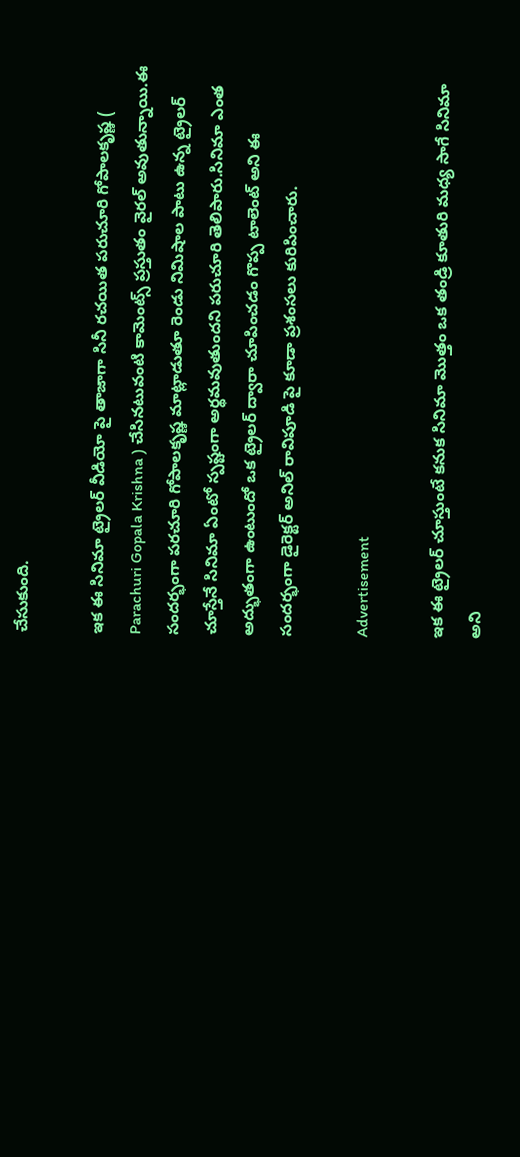చేసుకుంది.

ఇక ఈ సినిమా ట్రైలర్ వీడియో పై తాజాగా సినీ రచయిత పరుచూరి గోపాలకృష్ణ ( Parachuri Gopala Krishna ) చేసినటువంటి కామెంట్స్ ప్రస్తుతం వైరల్ అవుతున్నాయి.ఈ సందర్భంగా పరచూరి గోపాలకృష్ణ మాట్లాడుతూ రెండు నిమిషాల పాటు ఉన్న ట్రైలర్ చూస్తేనే సినిమా ఏంటో స్పష్టంగా అర్థమవుతుందని పరుచూరి తెలిపారు.సినిమా ఎంత అద్భుతంగా ఉంటుందో ఒక ట్రైలర్ ద్వారా చూపించడం గొప్ప టాలెంట్ అని ఈ సందర్భంగా డైరెక్టర్ అనిల్ రావిపూడి పై కూడా ప్రశంసలు కురిపించారు.

Advertisement

ఇక ఈ ట్రైలర్ చూస్తుంటే కనుక సినిమా మొత్తం ఒక తండ్రి కూతురి మధ్య సాగే సినిమా అని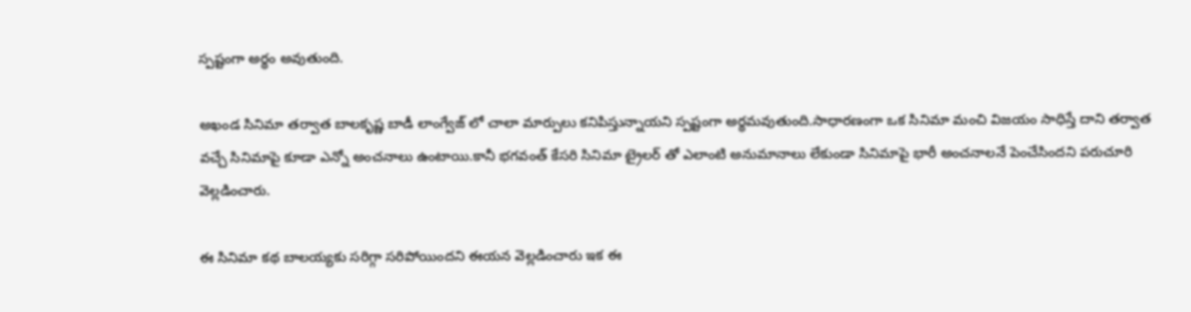స్పష్టంగా అర్థం అవుతుంది.

అఖండ సినిమా తర్వాత బాలకృష్ణ బాడీ లాంగ్వేజ్ లో చాలా మార్పులు కనిపిస్తున్నాయని స్పష్టంగా అర్థమవుతుంది.సాధారణంగా ఒక సినిమా మంచి విజయం సాధిస్తే దాని తర్వాత వచ్చే సినిమాపై కూడా ఎన్నో అంచనాలు ఉంటాయి.కానీ భగవంత్ కేసరి సినిమా ట్రైలర్ తో ఎలాంటి అనుమానాలు లేకుండా సినిమాపై భారీ అంచనాలనే పెంచేసిందని పరుచూరి వెల్లడించారు.

ఈ సినిమా కథ బాలయ్యకు సరిగ్గా సరిపోయిందని ఈయన వెల్లడించారు ఇక ఈ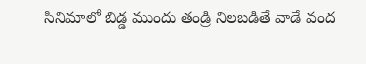సినిమాలో బిడ్డ ముందు తండ్రి నిలబడితే వాడే వంద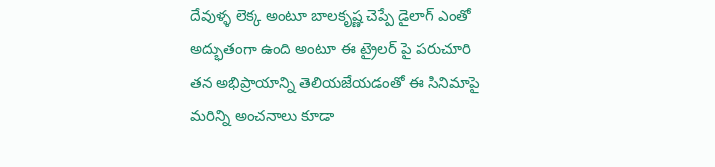దేవుళ్ళ లెక్క అంటూ బాలకృష్ణ చెప్పే డైలాగ్ ఎంతో అద్భుతంగా ఉంది అంటూ ఈ ట్రైలర్ పై పరుచూరి తన అభిప్రాయాన్ని తెలియజేయడంతో ఈ సినిమాపై మరిన్ని అంచనాలు కూడా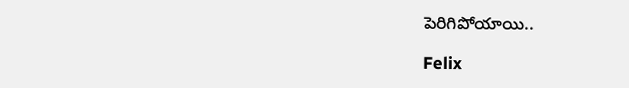పెరిగిపోయాయి..

Felix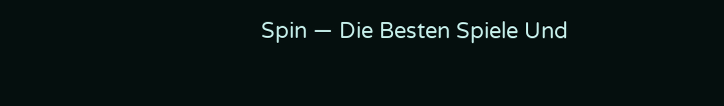Spin — Die Besten Spiele Und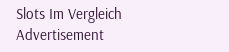Slots Im Vergleich
Advertisement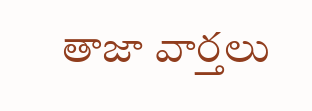తాజా వార్తలు